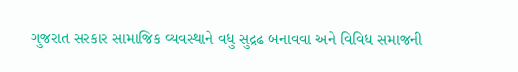ગુજરાત સરકાર સામાજિક વ્યવસ્થાને વધુ સુદ્રઢ બનાવવા અને વિવિધ સમાજની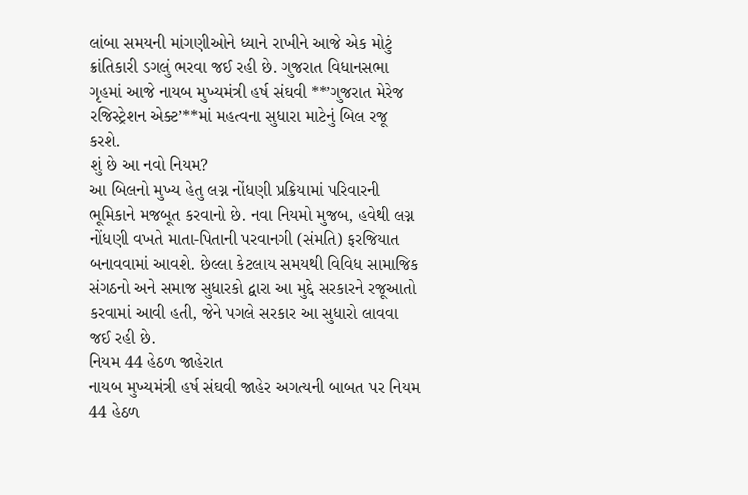લાંબા સમયની માંગણીઓને ધ્યાને રાખીને આજે એક મોટું ક્રાંતિકારી ડગલું ભરવા જઈ રહી છે. ગુજરાત વિધાનસભા ગૃહમાં આજે નાયબ મુખ્યમંત્રી હર્ષ સંઘવી **’ગુજરાત મેરેજ રજિસ્ટ્રેશન એક્ટ’**માં મહત્વના સુધારા માટેનું બિલ રજૂ કરશે.
શું છે આ નવો નિયમ?
આ બિલનો મુખ્ય હેતુ લગ્ન નોંધણી પ્રક્રિયામાં પરિવારની ભૂમિકાને મજબૂત કરવાનો છે. નવા નિયમો મુજબ, હવેથી લગ્ન નોંધણી વખતે માતા-પિતાની પરવાનગી (સંમતિ) ફરજિયાત બનાવવામાં આવશે. છેલ્લા કેટલાય સમયથી વિવિધ સામાજિક સંગઠનો અને સમાજ સુધારકો દ્વારા આ મુદ્દે સરકારને રજૂઆતો કરવામાં આવી હતી, જેને પગલે સરકાર આ સુધારો લાવવા જઈ રહી છે.
નિયમ 44 હેઠળ જાહેરાત
નાયબ મુખ્યમંત્રી હર્ષ સંઘવી જાહેર અગત્યની બાબત પર નિયમ 44 હેઠળ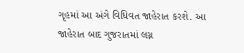ગૃહમાં આ અંગે વિધિવત જાહેરાત કરશે. આ જાહેરાત બાદ ગુજરાતમાં લગ્ન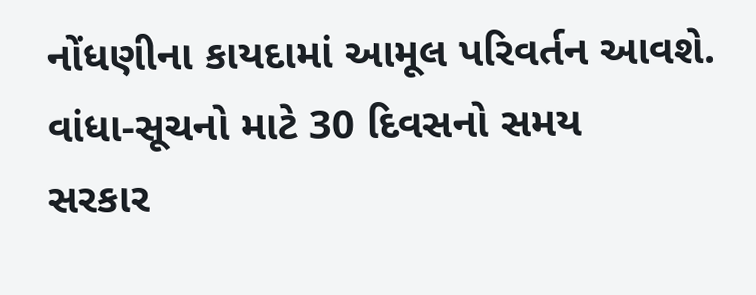નોંધણીના કાયદામાં આમૂલ પરિવર્તન આવશે.
વાંધા-સૂચનો માટે 30 દિવસનો સમય
સરકાર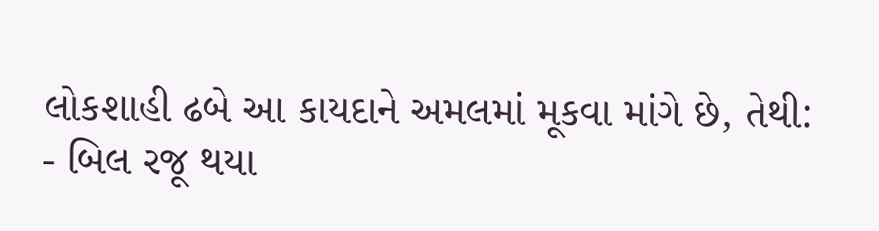લોકશાહી ઢબે આ કાયદાને અમલમાં મૂકવા માંગે છે, તેથી:
- બિલ રજૂ થયા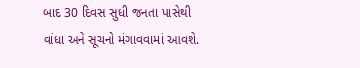બાદ 30 દિવસ સુધી જનતા પાસેથી વાંધા અને સૂચનો મંગાવવામાં આવશે.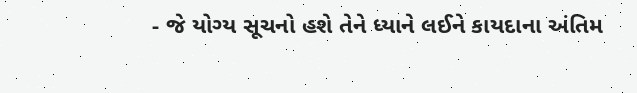- જે યોગ્ય સૂચનો હશે તેને ધ્યાને લઈને કાયદાના અંતિમ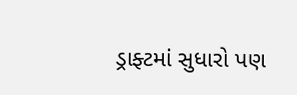ડ્રાફ્ટમાં સુધારો પણ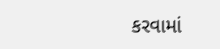કરવામાં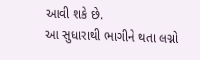આવી શકે છે.
આ સુધારાથી ભાગીને થતા લગ્નો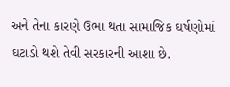અને તેના કારણે ઉભા થતા સામાજિક ઘર્ષણોમાં ઘટાડો થશે તેવી સરકારની આશા છે.